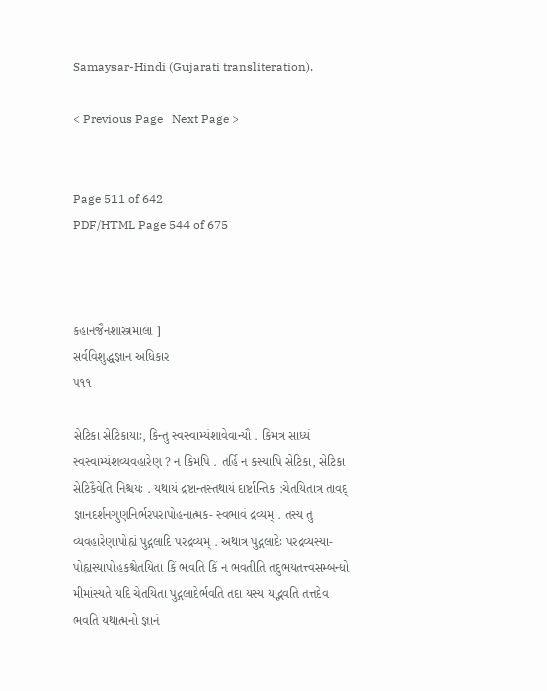Samaysar-Hindi (Gujarati transliteration).

< Previous Page   Next Page >


Page 511 of 642
PDF/HTML Page 544 of 675



કહાનજૈનશાસ્ત્રમાલા ]
સર્વવિશુદ્ધજ્ઞાન અધિકાર
૫૧૧

સેટિકા સેટિકાયાઃ, કિન્તુ સ્વસ્વામ્યંશાવેવાન્યૌ . કિમત્ર સાધ્યં સ્વસ્વામ્યંશવ્યવહારેણ ? ન કિમપિ . તર્હિ ન કસ્યાપિ સેટિકા, સેટિકા સેટિકૈવેતિ નિશ્ચયઃ . યથાયં દ્રષ્ટાન્તસ્તથાયં દાર્ષ્ટાન્તિક :ચેતયિતાત્ર તાવદ્ જ્ઞાનદર્શનગુણનિર્ભરપરાપોહનાત્મક- સ્વભાવં દ્રવ્યમ્ . તસ્ય તુ વ્યવહારેણાપોહ્યં પુદ્ગલાદિ પરદ્રવ્યમ્ . અથાત્ર પુદ્ગલાદેઃ પરદ્રવ્યસ્યા- પોહ્યસ્યાપોહકશ્ચેતયિતા કિં ભવતિ કિં ન ભવતીતિ તદુભયતત્ત્વસમ્બન્ધો મીમાંસ્યતે યદિ ચેતયિતા પુદ્ગલાદેર્ભવતિ તદા યસ્ય યદ્ભવતિ તત્તદેવ ભવતિ યથાત્મનો જ્ઞાનં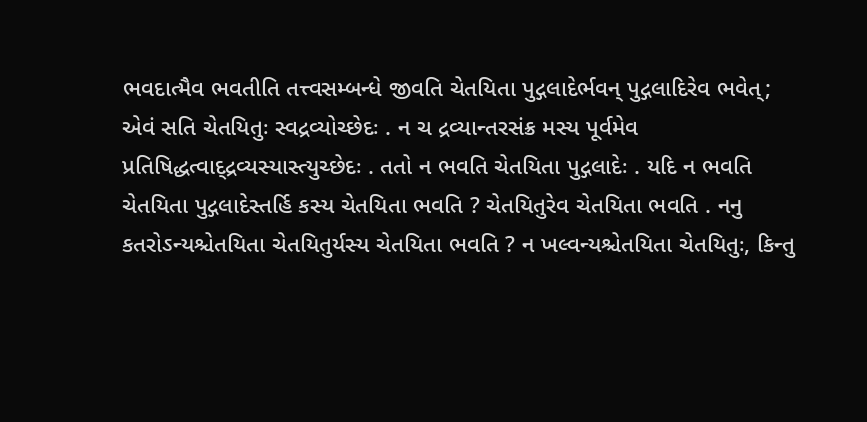ભવદાત્મૈવ ભવતીતિ તત્ત્વસમ્બન્ધે જીવતિ ચેતયિતા પુદ્ગલાદેર્ભવન્ પુદ્ગલાદિરેવ ભવેત્; એવં સતિ ચેતયિતુઃ સ્વદ્રવ્યોચ્છેદઃ . ન ચ દ્રવ્યાન્તરસંક્ર મસ્ય પૂર્વમેવ પ્રતિષિદ્ધત્વાદ્દ્રવ્યસ્યાસ્ત્યુચ્છેદઃ . તતો ન ભવતિ ચેતયિતા પુદ્ગલાદેઃ . યદિ ન ભવતિ ચેતયિતા પુદ્ગલાદેસ્તર્હિ કસ્ય ચેતયિતા ભવતિ ? ચેતયિતુરેવ ચેતયિતા ભવતિ . નનુ કતરોઽન્યશ્ચેતયિતા ચેતયિતુર્યસ્ય ચેતયિતા ભવતિ ? ન ખલ્વન્યશ્ચેતયિતા ચેતયિતુઃ, કિન્તુ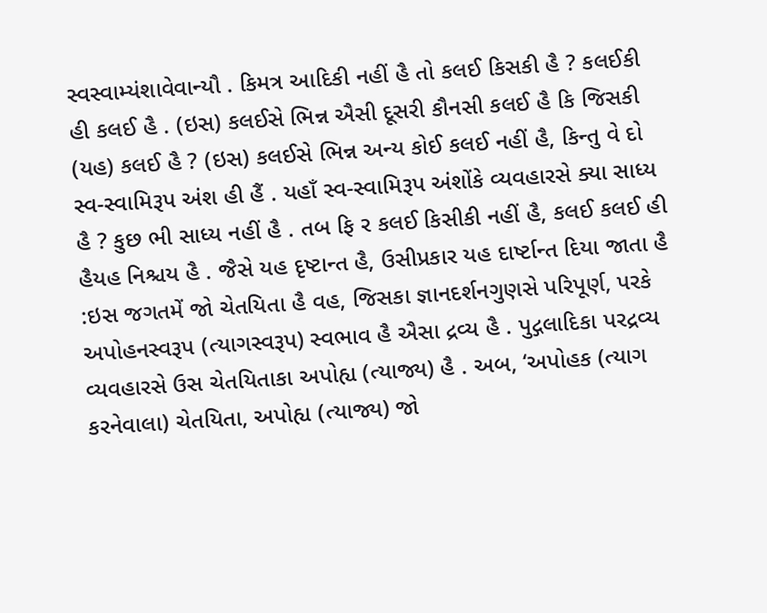સ્વસ્વામ્યંશાવેવાન્યૌ . કિમત્ર આદિકી નહીં હૈ તો કલઈ કિસકી હૈ ? કલઈકી હી કલઈ હૈ . (ઇસ) કલઈસે ભિન્ન ઐસી દૂસરી કૌનસી કલઈ હૈ કિ જિસકી (યહ) કલઈ હૈ ? (ઇસ) કલઈસે ભિન્ન અન્ય કોઈ કલઈ નહીં હૈ, કિન્તુ વે દો સ્વ-સ્વામિરૂપ અંશ હી હૈં . યહાઁ સ્વ-સ્વામિરૂપ અંશોંકે વ્યવહારસે ક્યા સાધ્ય હૈ ? કુછ ભી સાધ્ય નહીં હૈ . તબ ફિ ર કલઈ કિસીકી નહીં હૈ, કલઈ કલઈ હી હૈયહ નિશ્ચય હૈ . જૈસે યહ દૃષ્ટાન્ત હૈ, ઉસીપ્રકાર યહ દાર્ષ્ટાન્ત દિયા જાતા હૈ :ઇસ જગતમેં જો ચેતયિતા હૈ વહ, જિસકા જ્ઞાનદર્શનગુણસે પરિપૂર્ણ, પરકે અપોહનસ્વરૂપ (ત્યાગસ્વરૂપ) સ્વભાવ હૈ ઐસા દ્રવ્ય હૈ . પુદ્ગલાદિકા પરદ્રવ્ય વ્યવહારસે ઉસ ચેતયિતાકા અપોહ્ય (ત્યાજ્ય) હૈ . અબ, ‘અપોહક (ત્યાગ કરનેવાલા) ચેતયિતા, અપોહ્ય (ત્યાજ્ય) જો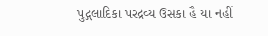પુદ્ગલાદિકા પરદ્રવ્ય ઉસકા હૈ યા નહીં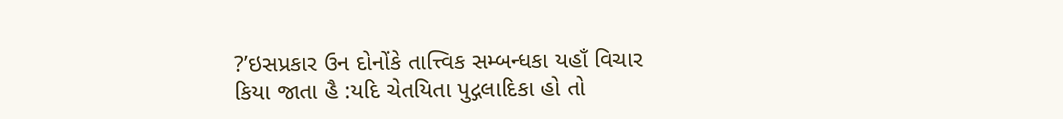?’ઇસપ્રકાર ઉન દોનોંકે તાત્ત્વિક સમ્બન્ધકા યહાઁ વિચાર કિયા જાતા હૈ :યદિ ચેતયિતા પુદ્ગલાદિકા હો તો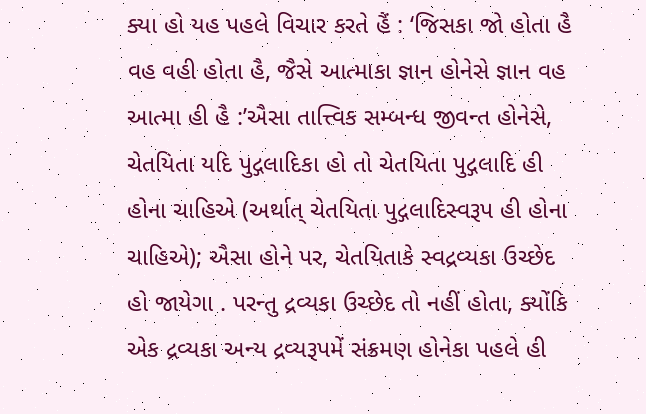ક્યા હો યહ પહલે વિચાર કરતે હૈં : ‘જિસકા જો હોતા હૈ વહ વહી હોતા હૈ, જૈસે આત્માકા જ્ઞાન હોનેસે જ્ઞાન વહ આત્મા હી હૈ :’ઐસા તાત્ત્વિક સમ્બન્ધ જીવન્ત હોનેસે, ચેતયિતા યદિ પુદ્ગલાદિકા હો તો ચેતયિતા પુદ્ગલાદિ હી હોના ચાહિએ (અર્થાત્ ચેતયિતા પુદ્ગલાદિસ્વરૂપ હી હોના ચાહિએ); ઐસા હોને પર, ચેતયિતાકે સ્વદ્રવ્યકા ઉચ્છેદ હો જાયેગા . પરન્તુ દ્રવ્યકા ઉચ્છેદ તો નહીં હોતા, ક્યોંકિ એક દ્રવ્યકા અન્ય દ્રવ્યરૂપમેં સંક્રમણ હોનેકા પહલે હી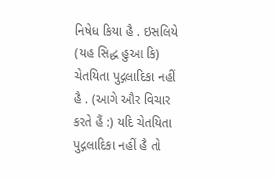નિષેધ કિયા હૈ . ઇસલિયે (યહ સિદ્ધ હુઆ કિ) ચેતયિતા પુદ્ગલાદિકા નહીં હૈ . (આગે ઔર વિચાર કરતે હૈં :) યદિ ચેતયિતા પુદ્ગલાદિકા નહીં હૈ તો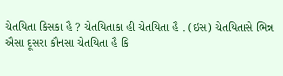ચેતયિતા કિસકા હૈ ? ચેતયિતાકા હી ચેતયિતા હૈ . (ઇસ) ચેતયિતાસે ભિન્ન ઐસા દૂસરા કૌનસા ચેતયિતા હૈ કિ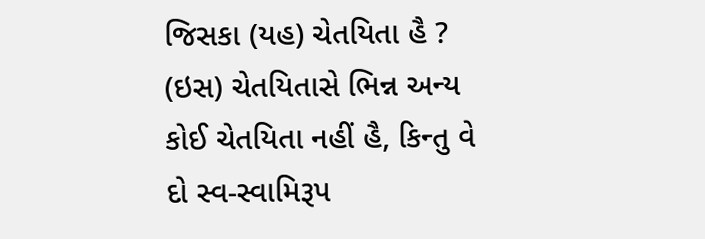જિસકા (યહ) ચેતયિતા હૈ ? (ઇસ) ચેતયિતાસે ભિન્ન અન્ય કોઈ ચેતયિતા નહીં હૈ, કિન્તુ વે દો સ્વ-સ્વામિરૂપ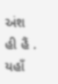અંશ હી હૈં . યહાઁ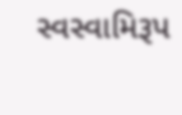સ્વસ્વામિરૂપ